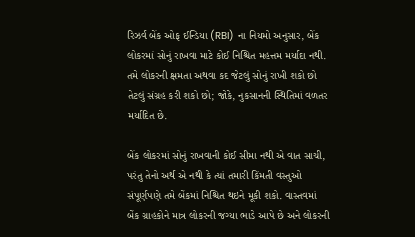રિઝર્વ બેંક ઓફ ઈન્ડિયા (RBI) ના નિયમો અનુસાર, બેંક લોકરમાં સોનું રાખવા માટે કોઈ નિશ્ચિત મહત્તમ મર્યાદા નથી. તમે લોકરની ક્ષમતા અથવા કદ જેટલું સોનું રાખી શકો છો તેટલું સંગ્રહ કરી શકો છો; જોકે, નુકસાનની સ્થિતિમાં વળતર મર્યાદિત છે.

બેંક લોકરમાં સોનું રાખવાની કોઈ સીમા નથી એ વાત સાચી, પરંતુ તેનો અર્થ એ નથી કે ત્યાં તમારી કિંમતી વસ્તુઓ સંપૂર્ણપણે તમે બેંકમાં નિશ્ચિત થઇને મૂકી શકો. વાસ્તવમાં બેંક ગ્રાહકોને માત્ર લોકરની જગ્યા ભાડે આપે છે અને લોકરની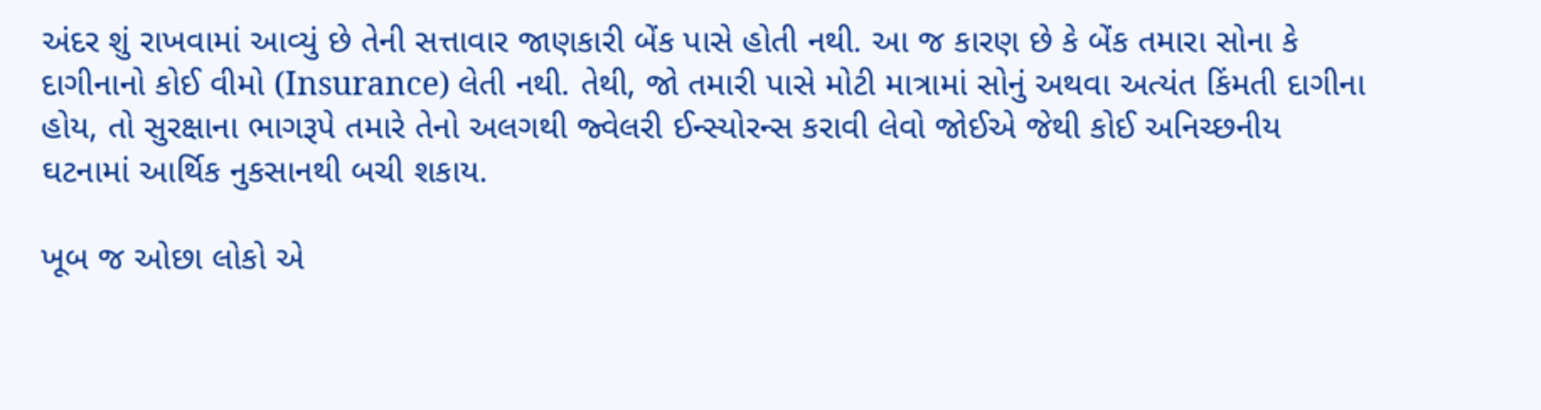અંદર શું રાખવામાં આવ્યું છે તેની સત્તાવાર જાણકારી બેંક પાસે હોતી નથી. આ જ કારણ છે કે બેંક તમારા સોના કે દાગીનાનો કોઈ વીમો (Insurance) લેતી નથી. તેથી, જો તમારી પાસે મોટી માત્રામાં સોનું અથવા અત્યંત કિંમતી દાગીના હોય, તો સુરક્ષાના ભાગરૂપે તમારે તેનો અલગથી જ્વેલરી ઈન્સ્યોરન્સ કરાવી લેવો જોઈએ જેથી કોઈ અનિચ્છનીય ઘટનામાં આર્થિક નુકસાનથી બચી શકાય.

ખૂબ જ ઓછા લોકો એ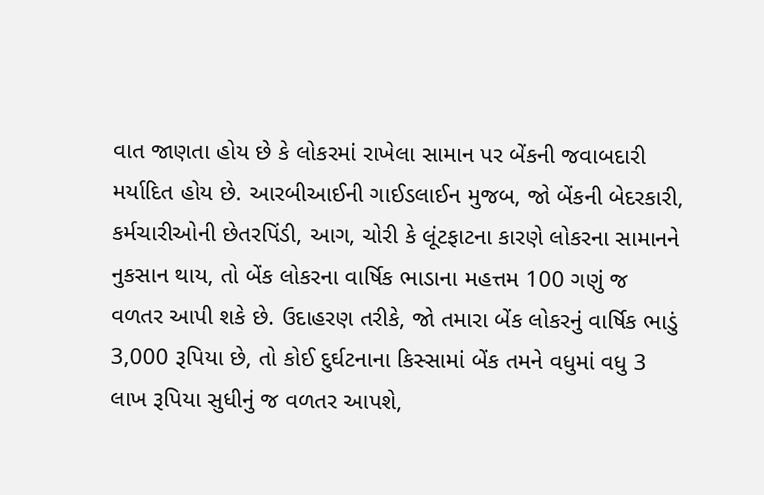વાત જાણતા હોય છે કે લોકરમાં રાખેલા સામાન પર બેંકની જવાબદારી મર્યાદિત હોય છે. આરબીઆઈની ગાઈડલાઈન મુજબ, જો બેંકની બેદરકારી, કર્મચારીઓની છેતરપિંડી, આગ, ચોરી કે લૂંટફાટના કારણે લોકરના સામાનને નુકસાન થાય, તો બેંક લોકરના વાર્ષિક ભાડાના મહત્તમ 100 ગણું જ વળતર આપી શકે છે. ઉદાહરણ તરીકે, જો તમારા બેંક લોકરનું વાર્ષિક ભાડું 3,000 રૂપિયા છે, તો કોઈ દુર્ઘટનાના કિસ્સામાં બેંક તમને વધુમાં વધુ 3 લાખ રૂપિયા સુધીનું જ વળતર આપશે,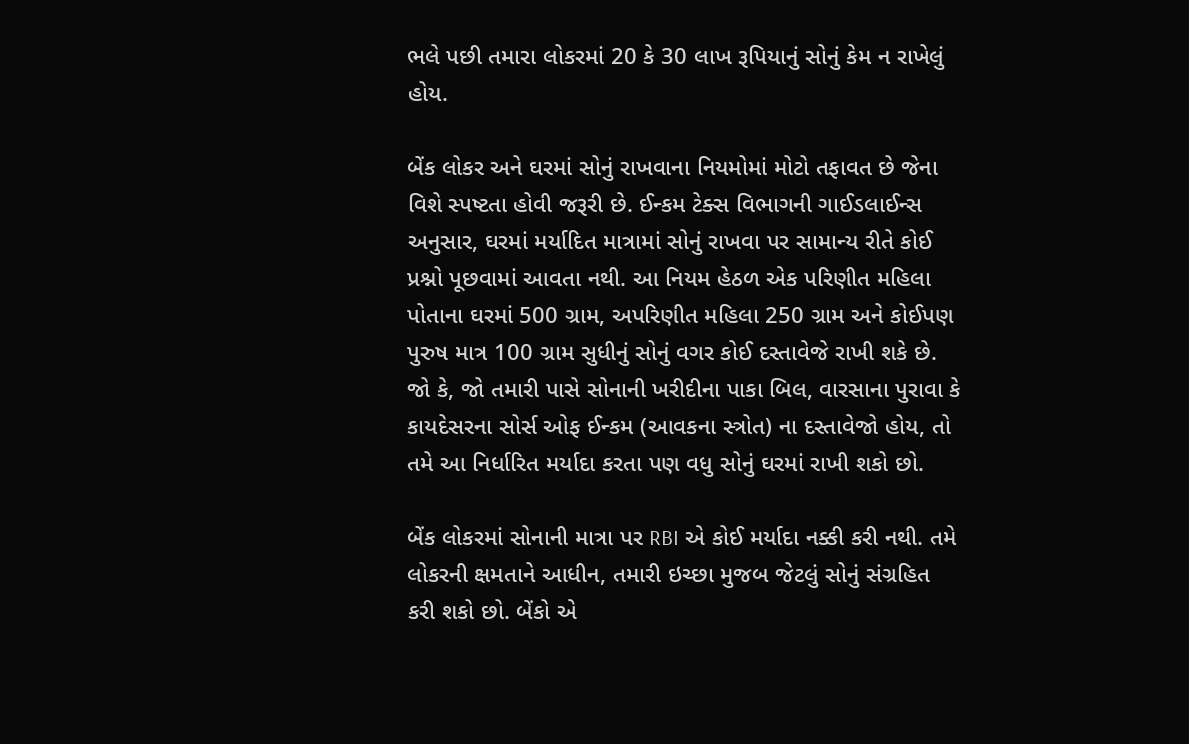ભલે પછી તમારા લોકરમાં 20 કે 30 લાખ રૂપિયાનું સોનું કેમ ન રાખેલું હોય.

બેંક લોકર અને ઘરમાં સોનું રાખવાના નિયમોમાં મોટો તફાવત છે જેના વિશે સ્પષ્ટતા હોવી જરૂરી છે. ઈન્કમ ટેક્સ વિભાગની ગાઈડલાઈન્સ અનુસાર, ઘરમાં મર્યાદિત માત્રામાં સોનું રાખવા પર સામાન્ય રીતે કોઈ પ્રશ્નો પૂછવામાં આવતા નથી. આ નિયમ હેઠળ એક પરિણીત મહિલા પોતાના ઘરમાં 500 ગ્રામ, અપરિણીત મહિલા 250 ગ્રામ અને કોઈપણ પુરુષ માત્ર 100 ગ્રામ સુધીનું સોનું વગર કોઈ દસ્તાવેજે રાખી શકે છે. જો કે, જો તમારી પાસે સોનાની ખરીદીના પાકા બિલ, વારસાના પુરાવા કે કાયદેસરના સોર્સ ઓફ ઈન્કમ (આવકના સ્ત્રોત) ના દસ્તાવેજો હોય, તો તમે આ નિર્ધારિત મર્યાદા કરતા પણ વધુ સોનું ઘરમાં રાખી શકો છો.

બેંક લોકરમાં સોનાની માત્રા પર RBI એ કોઈ મર્યાદા નક્કી કરી નથી. તમે લોકરની ક્ષમતાને આધીન, તમારી ઇચ્છા મુજબ જેટલું સોનું સંગ્રહિત કરી શકો છો. બેંકો એ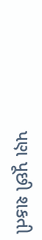પણ પૂછી શકતી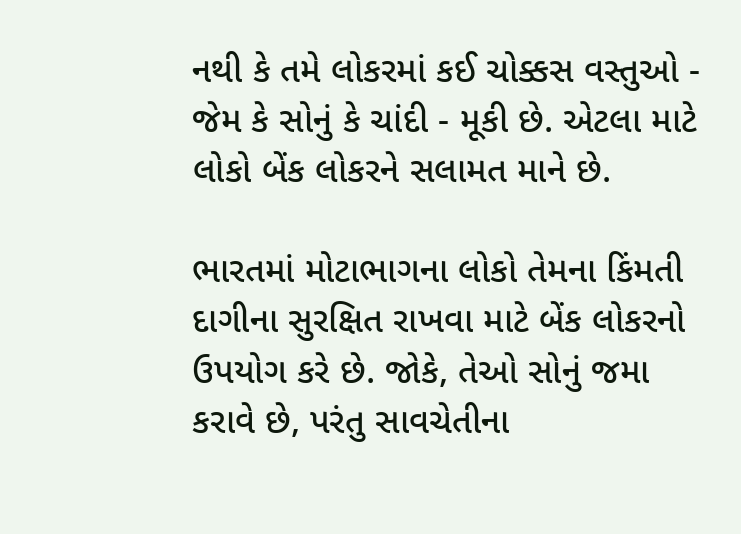નથી કે તમે લોકરમાં કઈ ચોક્કસ વસ્તુઓ - જેમ કે સોનું કે ચાંદી - મૂકી છે. એટલા માટે લોકો બેંક લોકરને સલામત માને છે.

ભારતમાં મોટાભાગના લોકો તેમના કિંમતી દાગીના સુરક્ષિત રાખવા માટે બેંક લોકરનો ઉપયોગ કરે છે. જોકે, તેઓ સોનું જમા કરાવે છે, પરંતુ સાવચેતીના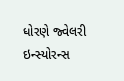ધોરણે જ્વેલરી ઇન્સ્યોરન્સ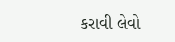કરાવી લેવો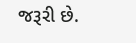જરૂરી છે.